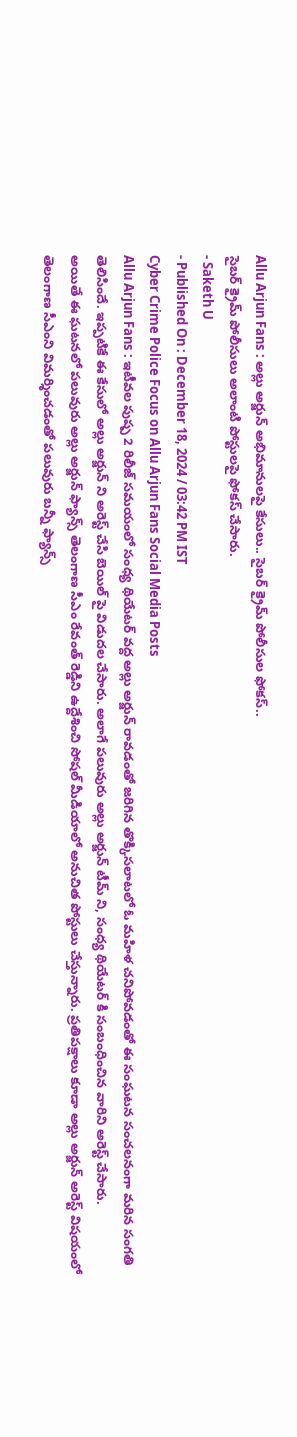Allu Arjun Fans : అల్లు అర్జున్ అభిమానులపై కేసులు.. సైబర్ క్రైమ్ పోలీసుల ఫోకస్..
సైబర్ క్రైమ్ పోలీసులు అలాంటి పోస్టులపై ఫోకస్ చేసారు.
- Saketh U
- Published On : December 18, 2024 / 03:42 PM IST
Cyber Crime Police Focus on Allu Arjun Fans Social Media Posts
Allu Arjun Fans : ఇటీవల పుష్ప 2 రిలీజ్ సమయంలో సంధ్య థియేటర్ వద్ద అల్లు అర్జున్ రావడంతో జరిగిన తొక్కిసలాటలో ఓ మహిళ చనిపోవడంతో ఈ సంఘటన సంచలనంగా మరిన సంగతి తెలిసిందే. ఇప్పటికే ఈ కేసులో అల్లు అర్జున్ ని అరెస్ట్ చేసి బెయిల్ పై విడుదల చేసారు. అలాగే పలువురు అల్లు అర్జున్ టీమ్ ని, సంధ్య థియేటర్ కి సంబంధించిన వారిని అరెస్ట్ చేసారు.
అయితే ఈ ఘటనలో పలువురు అల్లు అర్జున్ ఫ్యాన్స్ తెలంగాణ సీఎం రేవంత్ రెడ్డిని ఉద్దేశించి సోషల్ మీడియాలో అనుచిత పోస్టులు చేస్తున్నారు. ప్రతిపక్షాలు కూడా అల్లు అర్జున్ అరెస్ట్ విషయంలో తెలంగాణ సీఎంని విమర్శించడంతో పలువురు బన్నీ ఫ్యాన్స్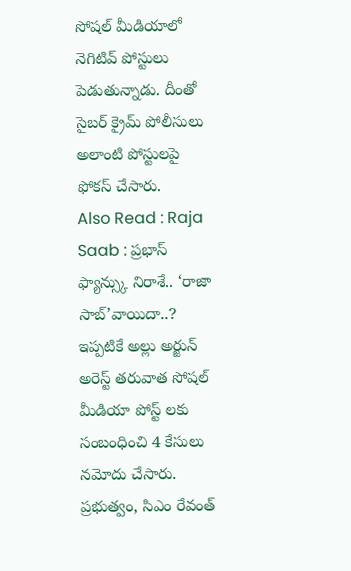సోషల్ మీడియాలో నెగిటివ్ పోస్టులు పెడుతున్నాడు. దీంతో సైబర్ క్రైమ్ పోలీసులు అలాంటి పోస్టులపై ఫోకస్ చేసారు.
Also Read : Raja Saab : ప్రభాస్ ఫ్యాన్స్కు నిరాశే.. ‘రాజా సాబ్’వాయిదా..?
ఇప్పటికే అల్లు అర్జున్ అరెస్ట్ తరువాత సోషల్ మీడియా పోస్ట్ లకు సంబంధించి 4 కేసులు నమోదు చేసారు. ప్రభుత్వం, సిఎం రేవంత్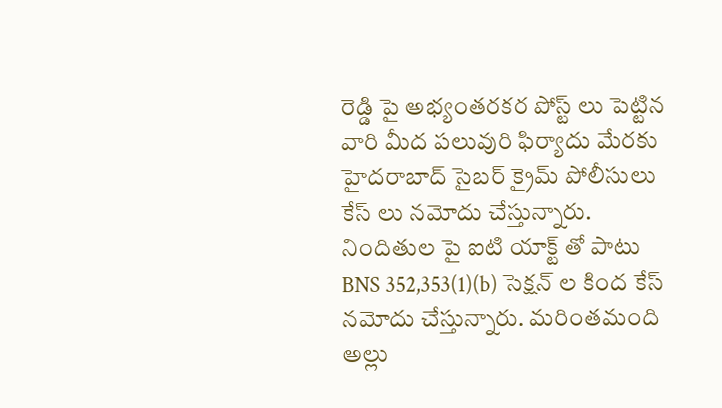రెడ్డి పై అభ్యంతరకర పోస్ట్ లు పెట్టిన వారి మీద పలువురి ఫిర్యాదు మేరకు హైదరాబాద్ సైబర్ క్రైమ్ పోలీసులు కేస్ లు నమోదు చేస్తున్నారు. నిందితుల పై ఐటి యాక్ట్ తో పాటు BNS 352,353(1)(b) సెక్షన్ ల కింద కేస్ నమోదు చేస్తున్నారు. మరింతమంది అల్లు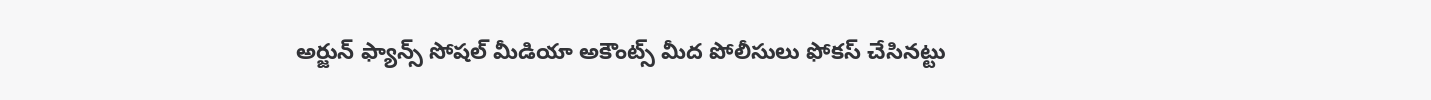అర్జున్ ఫ్యాన్స్ సోషల్ మీడియా అకౌంట్స్ మీద పోలీసులు ఫోకస్ చేసినట్టు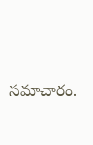సమాచారం.